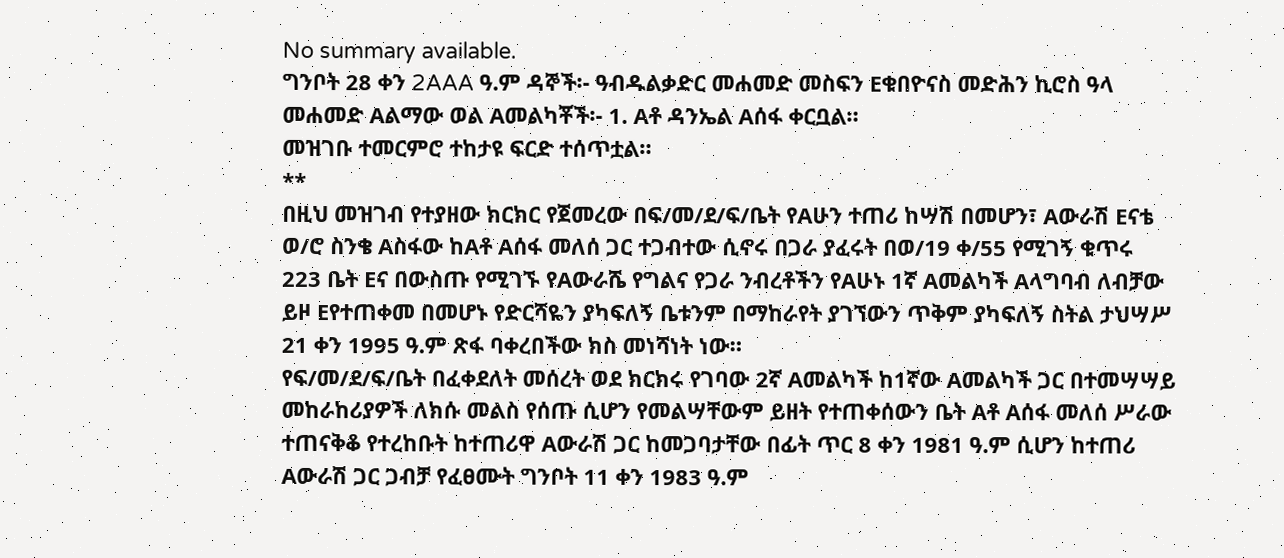No summary available.
ግንቦት 28 ቀን 2AAA ዓ.ም ዳኞች፡- ዓብዱልቃድር መሐመድ መስፍን Eቁበዮናስ መድሕን ኪሮስ ዓላ መሐመድ Aልማው ወል Aመልካቾች፡- 1. Aቶ ዳንኤል Aሰፋ ቀርቧል።
መዝገቡ ተመርምሮ ተከታዩ ፍርድ ተሰጥቷል።
**
በዚህ መዝገብ የተያዘው ክርክር የጀመረው በፍ/መ/ደ/ፍ/ቤት የAሁን ተጠሪ ከሣሽ በመሆን፣ Aውራሽ Eናቴ ወ/ሮ ስንቄ Aስፋው ከAቶ Aሰፋ መለሰ ጋር ተጋብተው ሲኖሩ በጋራ ያፈሩት በወ/19 ቀ/55 የሚገኝ ቁጥሩ 223 ቤት Eና በውስጡ የሚገኙ የAውራሼ የግልና የጋራ ንብረቶችን የAሁኑ 1ኛ Aመልካች Aላግባብ ለብቻው ይዞ Eየተጠቀመ በመሆኑ የድርሻዬን ያካፍለኝ ቤቱንም በማከራየት ያገኘውን ጥቅም ያካፍለኝ ስትል ታህሣሥ 21 ቀን 1995 ዓ.ም ጽፋ ባቀረበችው ክስ መነሻነት ነው።
የፍ/መ/ደ/ፍ/ቤት በፈቀደለት መሰረት ወደ ክርክሩ የገባው 2ኛ Aመልካች ከ1ኛው Aመልካች ጋር በተመሣሣይ መከራከሪያዎች ለክሱ መልስ የሰጡ ሲሆን የመልሣቸውም ይዘት የተጠቀሰውን ቤት Aቶ Aሰፋ መለሰ ሥራው ተጠናቅቆ የተረከቡት ከተጠሪዋ Aውራሽ ጋር ከመጋባታቸው በፊት ጥር 8 ቀን 1981 ዓ.ም ሲሆን ከተጠሪ Aውራሽ ጋር ጋብቻ የፈፀሙት ግንቦት 11 ቀን 1983 ዓ.ም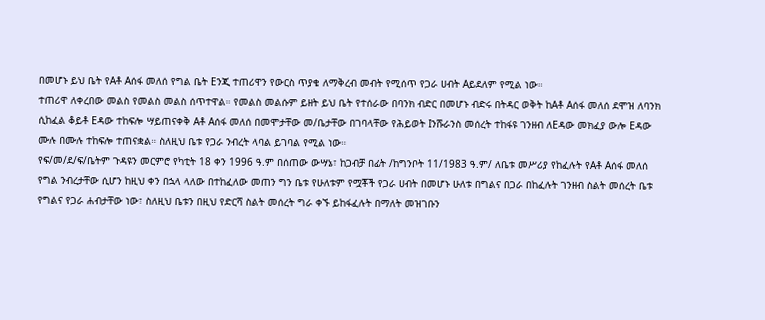በመሆኑ ይህ ቤት የAቶ Aሰፋ መለሰ የግል ቤት Eንጂ ተጠሪዋን የውርስ ጥያቄ ለማቅረብ መብት የሚሰጥ የጋራ ሀብት Aይደለም የሚል ነው።
ተጠሪዋ ለቀረበው መልስ የመልስ መልስ ሰጥተዋል። የመልስ መልሱም ይዘት ይህ ቤት የተሰራው በባንክ ብድር በመሆኑ ብድሩ በትዳር ወቅት ከAቶ Aሰፋ መለሰ ደሞዝ ለባንክ ሲከፈል ቆይቶ Eዳው ተከፍሎ ሣይጠናቀቅ Aቶ Aሰፋ መለሰ በመሞታቸው መ/ቤታቸው በገባላቸው የሕይወት Iንሹራንስ መሰረት ተከፋዩ ገንዘብ ለEዳው መክፈያ ውሎ Eዳው ሙሉ በሙሉ ተከፍሎ ተጠናቋል። ስለዚህ ቤቱ የጋራ ንብረት ላባል ይገባል የሚል ነው።
የፍ/መ/ደ/ፍ/ቤትም ጉዳዩን መርምሮ የካቲት 18 ቀን 1996 ዓ.ም በሰጠው ውሣኔ፣ ከጋብቻ በፊት /ከግንቦት 11/1983 ዓ.ም/ ለቤቱ መሥሪያ የከፈሉት የAቶ Aሰፋ መለሰ የግል ንብረታቸው ሲሆን ከዚህ ቀን በኋላ ላለው በተከፈለው መጠን ግን ቤቱ የሁለቱም የሟቾች የጋራ ሀብት በመሆኑ ሁለቱ በግልና በጋራ በከፈሉት ገንዘብ ስልት መሰረት ቤቱ የግልና የጋራ ሐብታቸው ነው፣ ስለዚህ ቤቱን በዚህ የድርሻ ስልት መሰረት ግራ ቀኙ ይከፋፈሉት በማለት መዝገቡን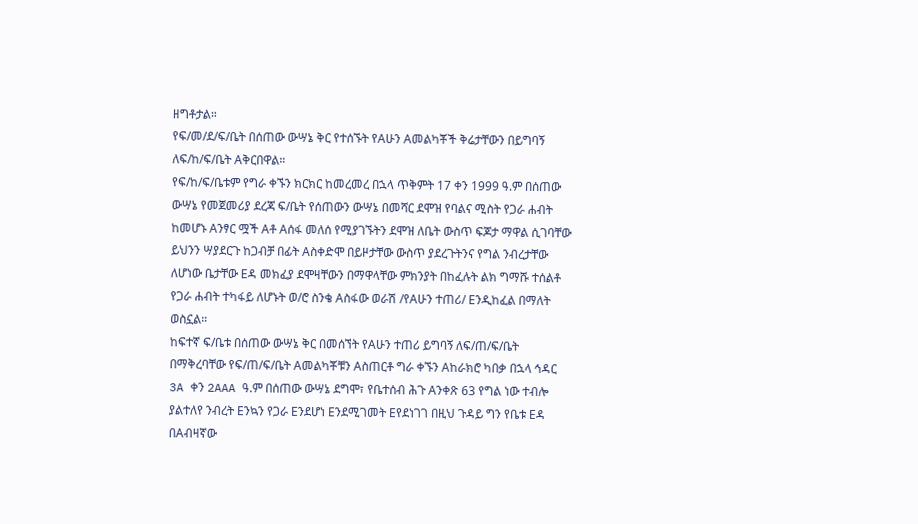ዘግቶታል።
የፍ/መ/ደ/ፍ/ቤት በሰጠው ውሣኔ ቅር የተሰኙት የAሁን Aመልካቾች ቅሬታቸውን በይግባኝ ለፍ/ከ/ፍ/ቤት Aቅርበዋል።
የፍ/ከ/ፍ/ቤቱም የግራ ቀኙን ክርክር ከመረመረ በኋላ ጥቅምት 17 ቀን 1999 ዓ.ም በሰጠው ውሣኔ የመጀመሪያ ደረጃ ፍ/ቤት የሰጠውን ውሣኔ በመሻር ደሞዝ የባልና ሚስት የጋራ ሐብት ከመሆኑ Aንፃር ሟች Aቶ Aሰፋ መለሰ የሚያገኙትን ደሞዝ ለቤት ውስጥ ፍጆታ ማዋል ሲገባቸው ይህንን ሣያደርጉ ከጋብቻ በፊት Aስቀድሞ በይዞታቸው ውስጥ ያደረጉትንና የግል ንብረታቸው ለሆነው ቤታቸው Eዳ መክፈያ ደሞዛቸውን በማዋላቸው ምክንያት በከፈሉት ልክ ግማሹ ተሰልቶ የጋራ ሐብት ተካፋይ ለሆኑት ወ/ሮ ስንቄ Aስፋው ወራሽ /የAሁን ተጠሪ/ Eንዲከፈል በማለት ወስኗል።
ከፍተኛ ፍ/ቤቱ በሰጠው ውሣኔ ቅር በመሰኘት የAሁን ተጠሪ ይግባኝ ለፍ/ጠ/ፍ/ቤት በማቅረባቸው የፍ/ጠ/ፍ/ቤት Aመልካቾቹን Aስጠርቶ ግራ ቀኙን Aከራክሮ ካበቃ በኋላ ኅዳር 3A ቀን 2AAA ዓ.ም በሰጠው ውሣኔ ደግሞ፣ የቤተሰብ ሕጉ Aንቀጽ 63 የግል ነው ተብሎ ያልተለየ ንብረት Eንኳን የጋራ Eንደሆነ Eንደሚገመት Eየደነገገ በዚህ ጉዳይ ግን የቤቱ Eዳ በAብዛኛው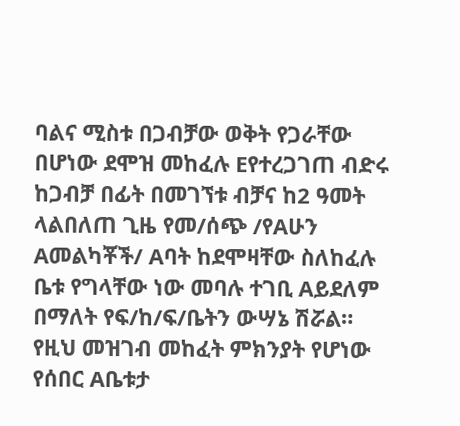ባልና ሚስቱ በጋብቻው ወቅት የጋራቸው በሆነው ደሞዝ መከፈሉ Eየተረጋገጠ ብድሩ ከጋብቻ በፊት በመገኘቱ ብቻና ከ2 ዓመት ላልበለጠ ጊዜ የመ/ሰጭ /የAሁን Aመልካቾች/ Aባት ከደሞዛቸው ስለከፈሉ ቤቱ የግላቸው ነው መባሉ ተገቢ Aይደለም በማለት የፍ/ከ/ፍ/ቤትን ውሣኔ ሽሯል።
የዚህ መዝገብ መከፈት ምክንያት የሆነው የሰበር Aቤቱታ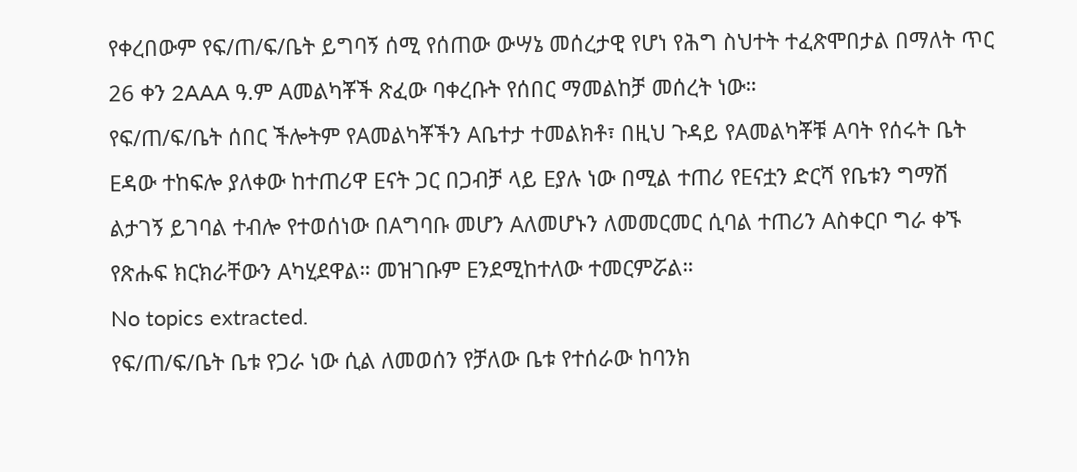የቀረበውም የፍ/ጠ/ፍ/ቤት ይግባኝ ሰሚ የሰጠው ውሣኔ መሰረታዊ የሆነ የሕግ ስህተት ተፈጽሞበታል በማለት ጥር 26 ቀን 2AAA ዓ.ም Aመልካቾች ጽፈው ባቀረቡት የሰበር ማመልከቻ መሰረት ነው።
የፍ/ጠ/ፍ/ቤት ሰበር ችሎትም የAመልካቾችን Aቤተታ ተመልክቶ፣ በዚህ ጉዳይ የAመልካቾቹ Aባት የሰሩት ቤት Eዳው ተከፍሎ ያለቀው ከተጠሪዋ Eናት ጋር በጋብቻ ላይ Eያሉ ነው በሚል ተጠሪ የEናቷን ድርሻ የቤቱን ግማሽ ልታገኝ ይገባል ተብሎ የተወሰነው በAግባቡ መሆን Aለመሆኑን ለመመርመር ሲባል ተጠሪን Aስቀርቦ ግራ ቀኙ የጽሑፍ ክርክራቸውን Aካሂደዋል። መዝገቡም Eንደሚከተለው ተመርምሯል።
No topics extracted.
የፍ/ጠ/ፍ/ቤት ቤቱ የጋራ ነው ሲል ለመወሰን የቻለው ቤቱ የተሰራው ከባንክ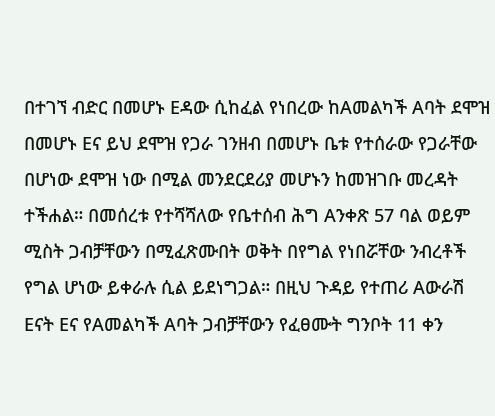በተገኘ ብድር በመሆኑ Eዳው ሲከፈል የነበረው ከAመልካች Aባት ደሞዝ በመሆኑ Eና ይህ ደሞዝ የጋራ ገንዘብ በመሆኑ ቤቱ የተሰራው የጋራቸው በሆነው ደሞዝ ነው በሚል መንደርደሪያ መሆኑን ከመዝገቡ መረዳት ተችሐል። በመሰረቱ የተሻሻለው የቤተሰብ ሕግ Aንቀጽ 57 ባል ወይም ሚስት ጋብቻቸውን በሚፈጽሙበት ወቅት በየግል የነበሯቸው ንብረቶች የግል ሆነው ይቀራሉ ሲል ይደነግጋል። በዚህ ጉዳይ የተጠሪ Aውራሽ Eናት Eና የAመልካች Aባት ጋብቻቸውን የፈፀሙት ግንቦት 11 ቀን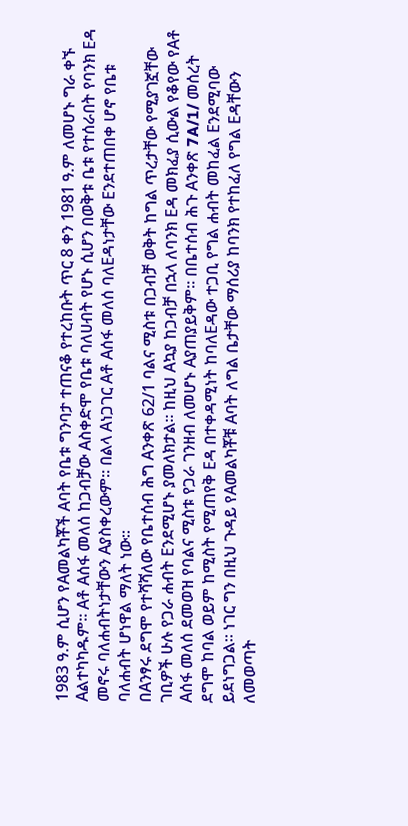1983 ዓ.ም ሲሆን የAመልካቾች Aባት የቤቱ ግንባታ ተጠናቆ የተረከቡት ጥር 8 ቀን 1981 ዓ.ም ለመሆኑ ግራ ቀኙ Aልተካካዱም። Aቶ Aሰፋ መለሰ ከጋብቻው Aስቀድሞ የቤቱ ባለሀብት የሆኑ ሲሆን በወቅቱ ቤቱ የተሰራበት የባንክ Eዳ መኖሩ ባለሐብትነታቸውን Aያስቀረውም። በልላ Aነጋገር Aቶ Aሰፋ መለሰ ባለEዳነታቸው Eንደተጠበቀ ሆኖ የቤቱ ባለሐብት ሆነዋል ማለት ነው።
በAንፃሩ ደግሞ የተሻሻለው የቤተሰብ ሕግ Aንቀጽ 62/1 ባልና ሚስቱ በጋብቻ ወቅት ከግል ጥረታቸው የሚያገኟቸው ገቢዎች ሁሉ የጋራ ሐብት Eንደሚሆኑ ያመለክታል። ከዚህ Aኳያ ከጋብቻ በኋላ ለባንክ Eዳ መክፈያ ሲውል የቆየው የAቶ Aሰፋ መለሰ ደመወዝ የባልና ሚስቱ የጋራ ገንዘብ ለመሆኑ Aያጠያይቅም። በቤተሰብ ሕጉ Aንቀጽ 7A/1/ መሰረት ደግሞ ከባል ወይም ከሚስት የሚጠየቅ Eዳ በተቀዳሚነት ከባለEዳው ተጋቢ የግል ሐብት መከፈል Eንደሚባው ይደነግጋል። ነገር ግን በዚህ ጉዳይ የAመልካቾቹ Aባት ለግል ቤታቸው ማሰሪያ ከባንክ የተከፈለ የግል Eዳቸውን ለመወጣት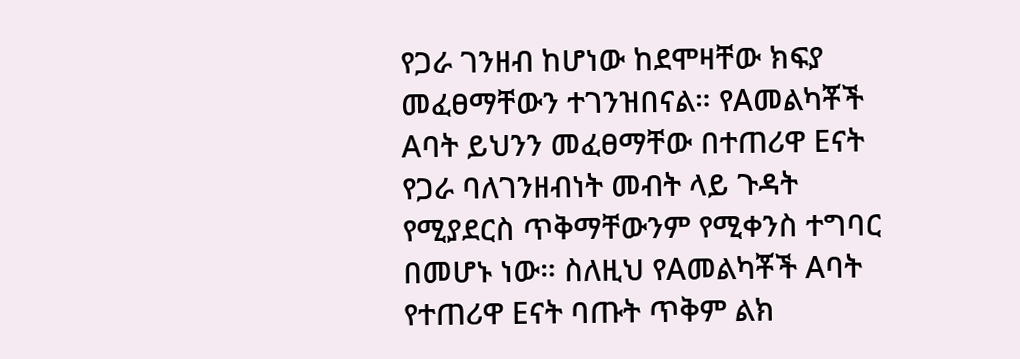የጋራ ገንዘብ ከሆነው ከደሞዛቸው ክፍያ መፈፀማቸውን ተገንዝበናል። የAመልካቾች Aባት ይህንን መፈፀማቸው በተጠሪዋ Eናት የጋራ ባለገንዘብነት መብት ላይ ጉዳት የሚያደርስ ጥቅማቸውንም የሚቀንስ ተግባር በመሆኑ ነው። ስለዚህ የAመልካቾች Aባት የተጠሪዋ Eናት ባጡት ጥቅም ልክ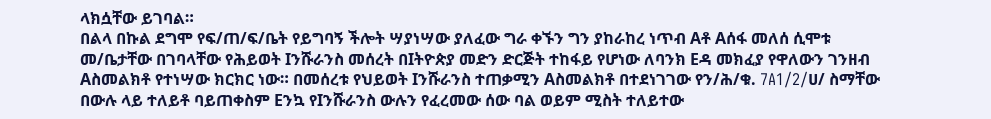ላክሷቸው ይገባል።
በልላ በኩል ደግሞ የፍ/ጠ/ፍ/ቤት የይግባኝ ችሎት ሣያነሣው ያለፈው ግራ ቀኙን ግን ያከራከረ ነጥብ Aቶ Aሰፋ መለሰ ሲሞቱ መ/ቤታቸው በገባላቸው የሕይወት Iንሹራንስ መሰረት በIትዮጵያ መድን ድርጅት ተከፋይ የሆነው ለባንክ Eዳ መክፈያ የዋለውን ገንዘብ Aስመልክቶ የተነሣው ክርክር ነው። በመሰረቱ የህይወት Iንሹራንስ ተጠቃሚን Aስመልክቶ በተደነገገው የን/ሕ/ቁ. 7A1/2/ሀ/ ስማቸው በውሉ ላይ ተለይቶ ባይጠቀስም Eንኳ የIንሹራንስ ውሉን የፈረመው ሰው ባል ወይም ሚስት ተለይተው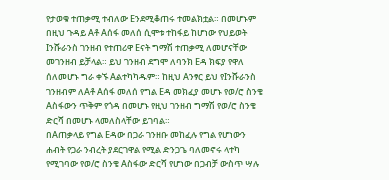የታወቁ ተጠቃሚ ተብለው Eንደሚቆጠሩ ተመልክቷል። በመሆኑም በዚህ ጉዳይ Aቶ Aሰፋ መለሰ ሲሞቱ ተከፋይ ከሆነው የህይወት Iንሹራንስ ገንዘብ የተጠሪዋ Eናት ግማሽ ተጠቃሚ ለመሆናቸው መገንዘብ ይቻላል። ይህ ገንዘብ ደግሞ ለባንክ Eዳ ክፍያ የዋለ ሰለመሆኑ ግራ ቀኙ Aልተካካዱም። ከዚህ Aንፃር ይህ የIንሹራንስ ገንዘብም ለAቶ Aሰፋ መለሰ የግል Eዳ መክፈያ መሆኑ የወ/ሮ ስንቄ Aስፋውን ጥቅም የጎዳ በመሆኑ የዚህ ገንዘብ ግማሽ የወ/ሮ ስንቄ ድርሻ በመሆኑ ላመለስላቸው ይገባል።
በAጠቃላይ የግል Eዳው በጋራ ገንዘቡ መከፈሉ የግል የሆነውን ሐብት የጋራ ንብረት ያደርገዋል የሚል ድንጋጌ ባለመኖሩ ላተካ የሚገባው የወ/ሮ ስንቄ Aስፋው ድርሻ የሆነው በጋብቻ ውስጥ ሣሉ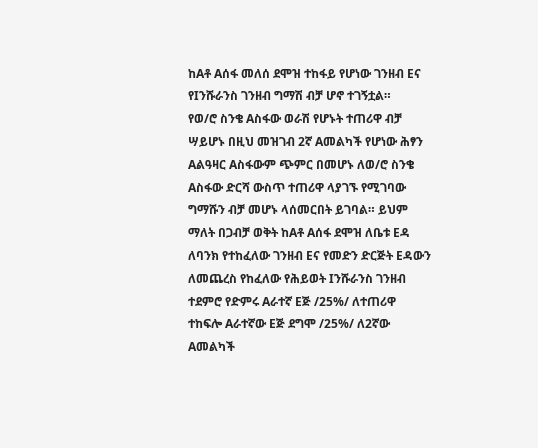ከAቶ Aሰፋ መለሰ ደሞዝ ተከፋይ የሆነው ገንዘብ Eና የIንሹራንስ ገንዘብ ግማሽ ብቻ ሆኖ ተገኝቷል።
የወ/ሮ ስንቄ Aስፋው ወራሽ የሆኑት ተጠሪዋ ብቻ ሣይሆኑ በዚህ መዝገብ 2ኛ Aመልካች የሆነው ሕፃን Aልዓዛር Aስፋውም ጭምር በመሆኑ ለወ/ሮ ስንቄ Aስፋው ድርሻ ውስጥ ተጠሪዋ ላያገኙ የሚገባው ግማሹን ብቻ መሆኑ ላሰመርበት ይገባል። ይህም ማለት በጋብቻ ወቅት ከAቶ Aሰፋ ደሞዝ ለቤቱ Eዳ ለባንክ የተከፈለው ገንዘብ Eና የመድን ድርጅት Eዳውን ለመጨረስ የከፈለው የሕይወት Iንሹራንስ ገንዘብ ተደምሮ የድምሩ Aራተኛ Eጅ /25%/ ለተጠሪዋ ተከፍሎ Aራተኛው Eጅ ደግሞ /25%/ ለ2ኛው Aመልካች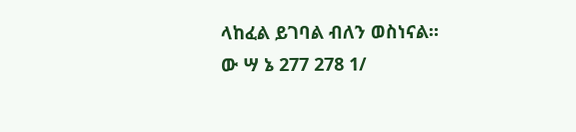ላከፈል ይገባል ብለን ወስነናል።
ው ሣ ኔ 277 278 1/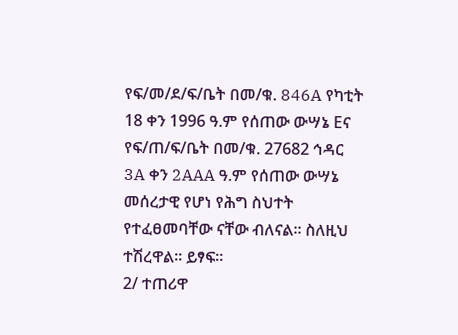የፍ/መ/ደ/ፍ/ቤት በመ/ቁ. 846A የካቲት 18 ቀን 1996 ዓ.ም የሰጠው ውሣኔ Eና የፍ/ጠ/ፍ/ቤት በመ/ቁ. 27682 ኅዳር 3A ቀን 2AAA ዓ.ም የሰጠው ውሣኔ መሰረታዊ የሆነ የሕግ ስህተት የተፈፀመባቸው ናቸው ብለናል። ስለዚህ ተሽረዋል። ይፃፍ።
2/ ተጠሪዋ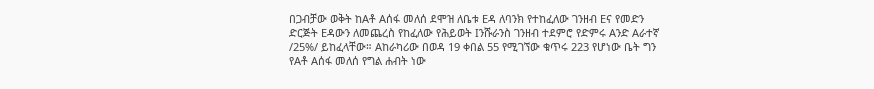በጋብቻው ወቅት ከAቶ Aሰፋ መለሰ ደሞዝ ለቤቱ Eዳ ለባንክ የተከፈለው ገንዘብ Eና የመድን ድርጅት Eዳውን ለመጨረስ የከፈለው የሕይወት Iንሹራንስ ገንዘብ ተደምሮ የድምሩ Aንድ Aራተኛ /25%/ ይከፈላቸው። Aከራካሪው በወዳ 19 ቀበል 55 የሚገኘው ቁጥሩ 223 የሆነው ቤት ግን የAቶ Aሰፋ መለሰ የግል ሐብት ነው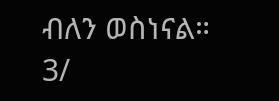ብለን ወስነናል።
3/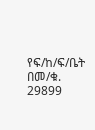የፍ/ከ/ፍ/ቤት በመ/ቁ. 29899